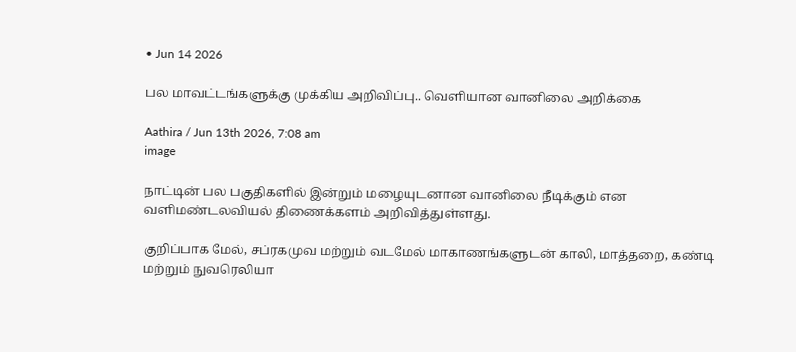• Jun 14 2026

பல மாவட்டங்களுக்கு முக்கிய அறிவிப்பு.. வெளியான வானிலை அறிக்கை

Aathira / Jun 13th 2026, 7:08 am
image

நாட்டின் பல பகுதிகளில் இன்றும் மழையுடனான வானிலை நீடிக்கும் என வளிமண்டலவியல் திணைக்களம் அறிவித்துள்ளது.

குறிப்பாக மேல், சப்ரகமுவ மற்றும் வடமேல் மாகாணங்களுடன் காலி, மாத்தறை, கண்டி மற்றும் நுவரெலியா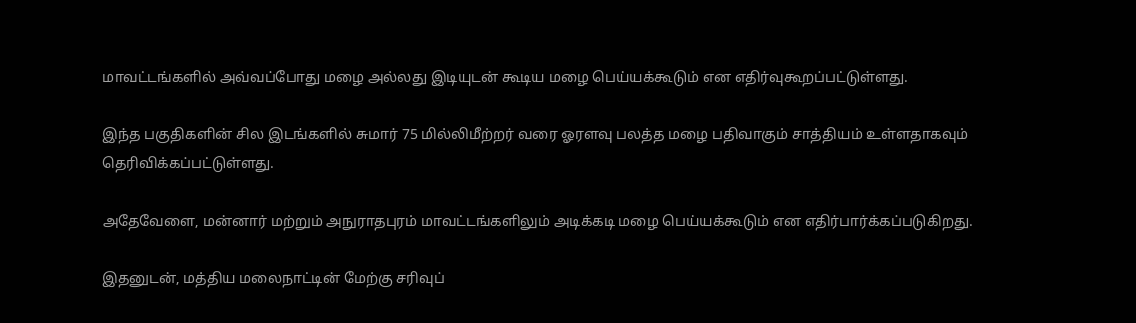மாவட்டங்களில் அவ்வப்போது மழை அல்லது இடியுடன் கூடிய மழை பெய்யக்கூடும் என எதிர்வுகூறப்பட்டுள்ளது.

இந்த பகுதிகளின் சில இடங்களில் சுமார் 75 மில்லிமீற்றர் வரை ஓரளவு பலத்த மழை பதிவாகும் சாத்தியம் உள்ளதாகவும் தெரிவிக்கப்பட்டுள்ளது.

அதேவேளை, மன்னார் மற்றும் அநுராதபுரம் மாவட்டங்களிலும் அடிக்கடி மழை பெய்யக்கூடும் என எதிர்பார்க்கப்படுகிறது.

இதனுடன், மத்திய மலைநாட்டின் மேற்கு சரிவுப்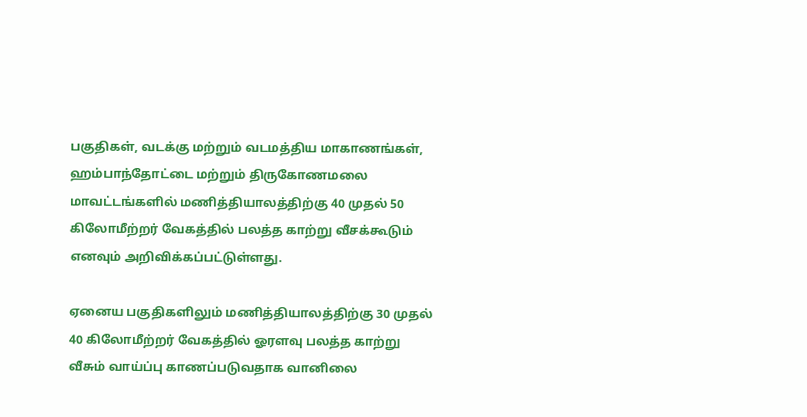பகுதிகள், வடக்கு மற்றும் வடமத்திய மாகாணங்கள், ஹம்பாந்தோட்டை மற்றும் திருகோணமலை மாவட்டங்களில் மணித்தியாலத்திற்கு 40 முதல் 50 கிலோமீற்றர் வேகத்தில் பலத்த காற்று வீசக்கூடும் எனவும் அறிவிக்கப்பட்டுள்ளது.

ஏனைய பகுதிகளிலும் மணித்தியாலத்திற்கு 30 முதல் 40 கிலோமீற்றர் வேகத்தில் ஓரளவு பலத்த காற்று வீசும் வாய்ப்பு காணப்படுவதாக வானிலை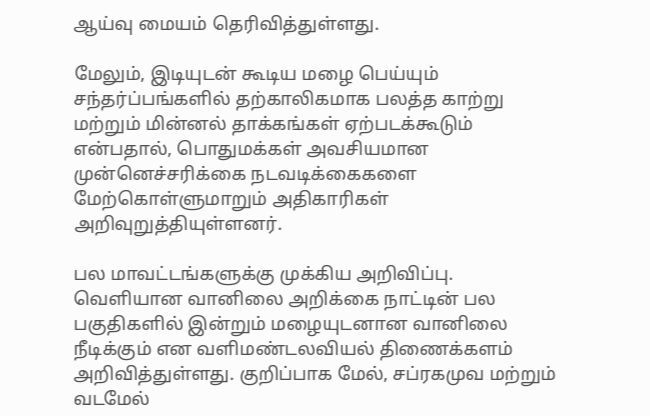ஆய்வு மையம் தெரிவித்துள்ளது.

மேலும், இடியுடன் கூடிய மழை பெய்யும் சந்தர்ப்பங்களில் தற்காலிகமாக பலத்த காற்று மற்றும் மின்னல் தாக்கங்கள் ஏற்படக்கூடும் என்பதால், பொதுமக்கள் அவசியமான முன்னெச்சரிக்கை நடவடிக்கைகளை மேற்கொள்ளுமாறும் அதிகாரிகள் அறிவுறுத்தியுள்ளனர்.

பல மாவட்டங்களுக்கு முக்கிய அறிவிப்பு. வெளியான வானிலை அறிக்கை நாட்டின் பல பகுதிகளில் இன்றும் மழையுடனான வானிலை நீடிக்கும் என வளிமண்டலவியல் திணைக்களம் அறிவித்துள்ளது. குறிப்பாக மேல், சப்ரகமுவ மற்றும் வடமேல்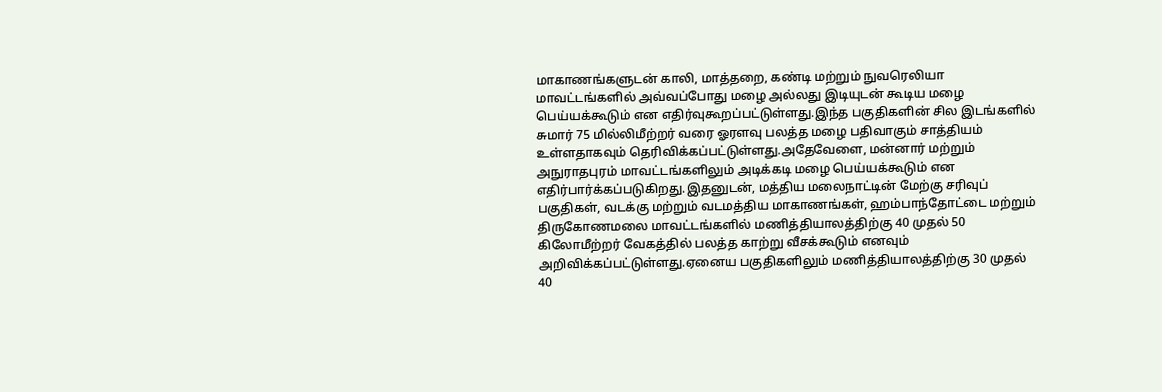மாகாணங்களுடன் காலி, மாத்தறை, கண்டி மற்றும் நுவரெலியா மாவட்டங்களில் அவ்வப்போது மழை அல்லது இடியுடன் கூடிய மழை பெய்யக்கூடும் என எதிர்வுகூறப்பட்டுள்ளது.இந்த பகுதிகளின் சில இடங்களில் சுமார் 75 மில்லிமீற்றர் வரை ஓரளவு பலத்த மழை பதிவாகும் சாத்தியம் உள்ளதாகவும் தெரிவிக்கப்பட்டுள்ளது.அதேவேளை, மன்னார் மற்றும் அநுராதபுரம் மாவட்டங்களிலும் அடிக்கடி மழை பெய்யக்கூடும் என எதிர்பார்க்கப்படுகிறது.இதனுடன், மத்திய மலைநாட்டின் மேற்கு சரிவுப் பகுதிகள், வடக்கு மற்றும் வடமத்திய மாகாணங்கள், ஹம்பாந்தோட்டை மற்றும் திருகோணமலை மாவட்டங்களில் மணித்தியாலத்திற்கு 40 முதல் 50 கிலோமீற்றர் வேகத்தில் பலத்த காற்று வீசக்கூடும் எனவும் அறிவிக்கப்பட்டுள்ளது.ஏனைய பகுதிகளிலும் மணித்தியாலத்திற்கு 30 முதல் 40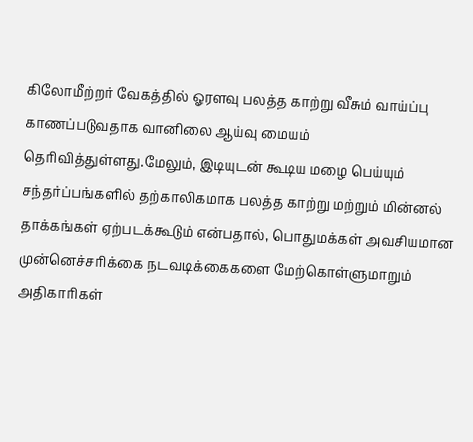கிலோமீற்றர் வேகத்தில் ஓரளவு பலத்த காற்று வீசும் வாய்ப்பு காணப்படுவதாக வானிலை ஆய்வு மையம் தெரிவித்துள்ளது.மேலும், இடியுடன் கூடிய மழை பெய்யும் சந்தர்ப்பங்களில் தற்காலிகமாக பலத்த காற்று மற்றும் மின்னல் தாக்கங்கள் ஏற்படக்கூடும் என்பதால், பொதுமக்கள் அவசியமான முன்னெச்சரிக்கை நடவடிக்கைகளை மேற்கொள்ளுமாறும் அதிகாரிகள்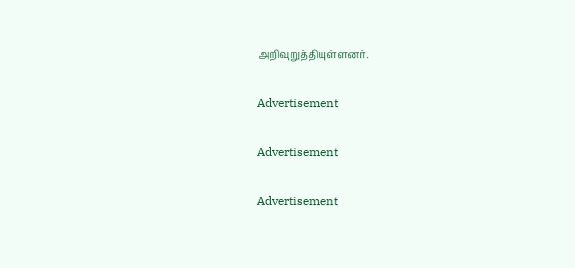அறிவுறுத்தியுள்ளனர்.

Advertisement

Advertisement

Advertisement